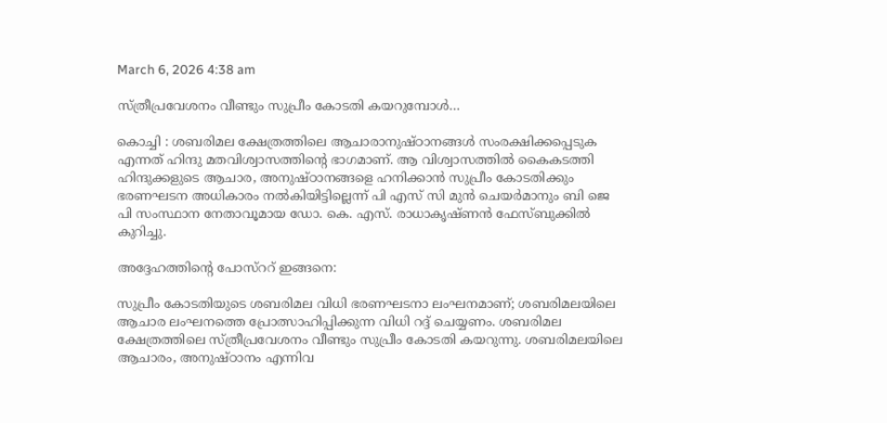March 6, 2026 4:38 am

സ്ത്രീപ്രവേശനം വീണ്ടും സുപ്രീം കോടതി കയറുമ്പോൾ…

കൊച്ചി : ശബരിമല ക്ഷേത്രത്തിലെ ആചാരാനുഷ്ഠാനങ്ങൾ സംരക്ഷിക്കപ്പെടുക എന്നത് ഹിന്ദു മതവിശ്വാസത്തിൻ്റെ ഭാഗമാണ്. ആ വിശ്വാസത്തിൽ കൈകടത്തി ഹിന്ദുക്കളുടെ ആചാര, അനുഷ്ഠാനങ്ങളെ ഹനിക്കാൻ സുപ്രീം കോടതിക്കും ഭരണഘടന അധികാരം നൽകിയിട്ടില്ലെന്ന് പി എസ് സി മുൻ ചെയർമാനും ബി ജെ പി സംസ്ഥാന നേതാവൂമായ ഡോ. കെ. എസ്. രാധാകൃഷ്ണൻ ഫേസ്ബുക്കിൽ കുറിച്ചു.

അദ്ദേഹത്തിൻ്റെ പോസ്ററ് ഇങ്ങനെ:

സുപ്രീം കോടതിയുടെ ശബരിമല വിധി ഭരണഘടനാ ലംഘനമാണ്; ശബരിമലയിലെ ആചാര ലംഘനത്തെ പ്രോത്സാഹിപ്പിക്കുന്ന വിധി റദ്ദ് ചെയ്യണം. ശബരിമല ക്ഷേത്രത്തിലെ സ്ത്രീപ്രവേശനം വീണ്ടും സുപ്രീം കോടതി കയറുന്നു. ശബരിമലയിലെ ആചാരം, അനുഷ്ഠാനം എന്നിവ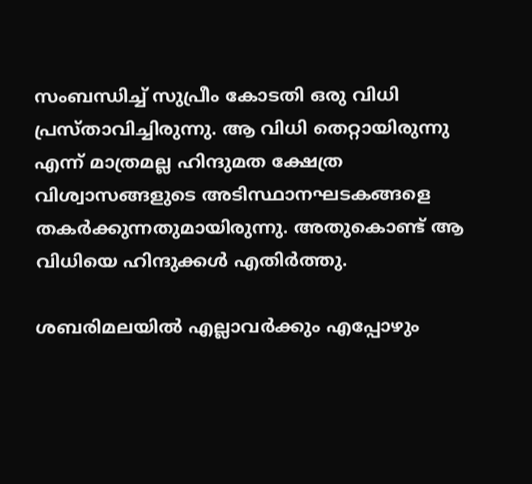സംബന്ധിച്ച് സുപ്രീം കോടതി ഒരു വിധി പ്രസ്താവിച്ചിരുന്നു. ആ വിധി തെറ്റായിരുന്നു എന്ന് മാത്രമല്ല ഹിന്ദുമത ക്ഷേത്ര വിശ്വാസങ്ങളുടെ അടിസ്ഥാനഘടകങ്ങളെ തകർക്കുന്നതുമായിരുന്നു. അതുകൊണ്ട് ആ വിധിയെ ഹിന്ദുക്കൾ എതിർത്തു.

ശബരിമലയിൽ എല്ലാവർക്കും എപ്പോഴും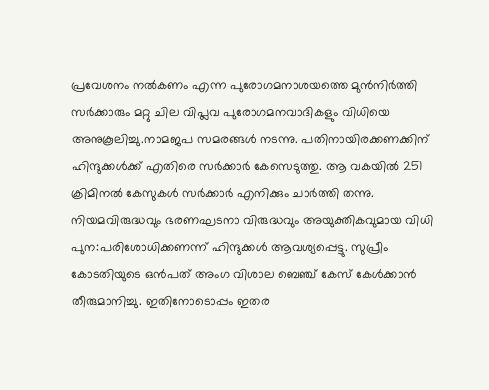പ്രവേശനം നൽകണം എന്ന പുരോഗമനാശയത്തെ മുൻനിർത്തി സർക്കാരും മറ്റു ചില വിപ്ലവ പുരോഗമനവാദികളും വിധിയെ അനുകൂലിച്ചു.നാമജപ സമരങ്ങൾ നടന്നു. പതിനായിരക്കണക്കിന് ഹിന്ദുക്കൾക്ക് എതിരെ സർക്കാർ കേസെടുത്തു. ആ വകയിൽ 251 ക്രിമിനൽ കേസുകൾ സർക്കാർ എനിക്കും ചാർത്തി തന്നു. നിയമവിരുദ്ധവും ഭരണഘടനാ വിരുദ്ധവും അയുക്തികവുമായ വിധി പുന:പരിശോധിക്കണന്ന് ഹിന്ദുക്കൾ ആവശ്യപ്പെട്ടു. സുപ്രീം കോടതിയുടെ ഒൻപത് അംഗ വിശാല ബെഞ്ച് കേസ് കേൾക്കാൻ തീരുമാനിച്ചു. ഇതിനോടൊപ്പം ഇതര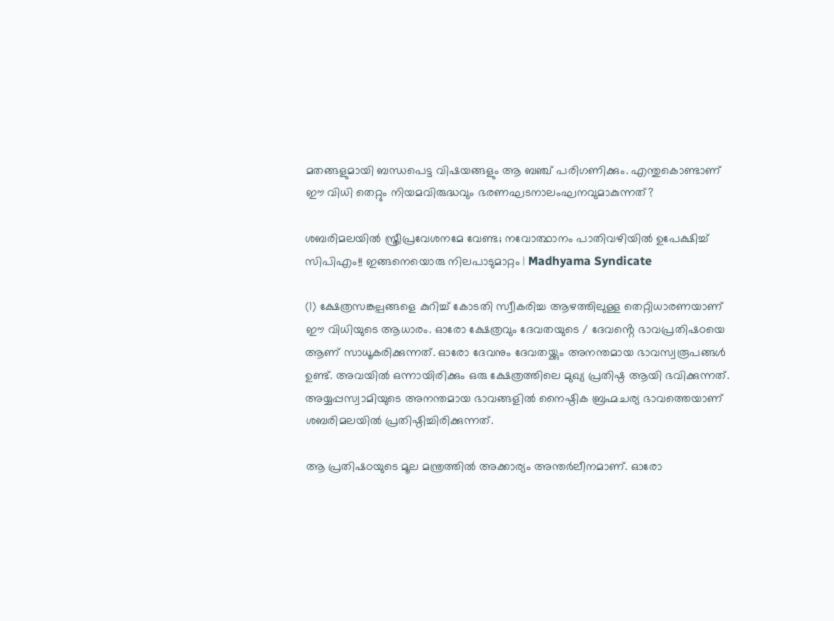മതങ്ങളുമായി ബന്ധപെട്ട വിഷയങ്ങളും ആ ബഞ്ച് പരിഗണിക്കും. എന്തുകൊണ്ടാണ് ഈ വിധി തെറ്റും നിയമവിരുദ്ധവും ഭരണഘടനാലംഘനവുമാകുന്നത്?

ശബരിമലയില്‍ സ്ത്രീപ്രവേശനമേ വേണ്ട; നവോത്ഥാനം പാതിവഴിയില്‍ ഉപേക്ഷിച്ച് സിപിഎം!! ഇങ്ങനെയൊരു നിലപാടുമാറ്റം | Madhyama Syndicate

(1) ക്ഷേത്രസങ്കല്പങ്ങളെ കുറിച്ച് കോടതി സ്വീകരിച്ച ആഴത്തിലുള്ള തെറ്റിധാരണയാണ് ഈ വിധിയുടെ ആധാരം. ഓരോ ക്ഷേത്രവും ദേവതയുടെ / ദേവൻ്റെ ഭാവപ്രതിഷഠയെ ആണ് സാധൂകരിക്കുന്നത്. ഓരോ ദേവനും ദേവതയ്ക്കും അനന്തമായ ഭാവസ്വരൂപങ്ങൾ ഉണ്ട്. അവയിൽ ഒന്നായിരിക്കും ഒരു ക്ഷേത്രത്തിലെ മുഖ്യ പ്രതിഷ്ഠ ആയി ഭവിക്കുന്നത്. അയ്യപ്പസ്വാമിയുടെ അനന്തമായ ഭാവങ്ങളിൽ നൈഷ്ഠിക ബ്രഹ്മചര്യ ഭാവത്തെയാണ് ശബരിമലയിൽ പ്രതിഷ്ഠിച്ചിരിക്കുന്നത്.

ആ പ്രതിഷഠയുടെ മൂല മന്ത്രത്തിൽ അക്കാര്യം അന്തർലീനമാണ്. ഓരോ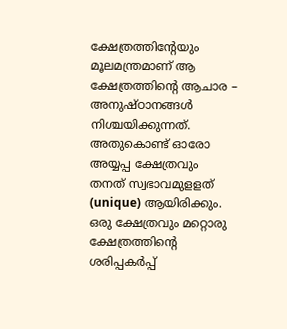ക്ഷേത്രത്തിൻ്റേയും മൂലമന്ത്രമാണ് ആ ക്ഷേത്രത്തിൻ്റെ ആചാര – അനുഷ്ഠാനങ്ങൾ നിശ്ചയിക്കുന്നത്. അതുകൊണ്ട് ഓരോ അയ്യപ്പ ക്ഷേത്രവും തനത് സ്വഭാവമുളളത് (unique) ആയിരിക്കും. ഒരു ക്ഷേത്രവും മറ്റൊരു ക്ഷേത്രത്തിൻ്റെ ശരിപ്പകർപ്പ്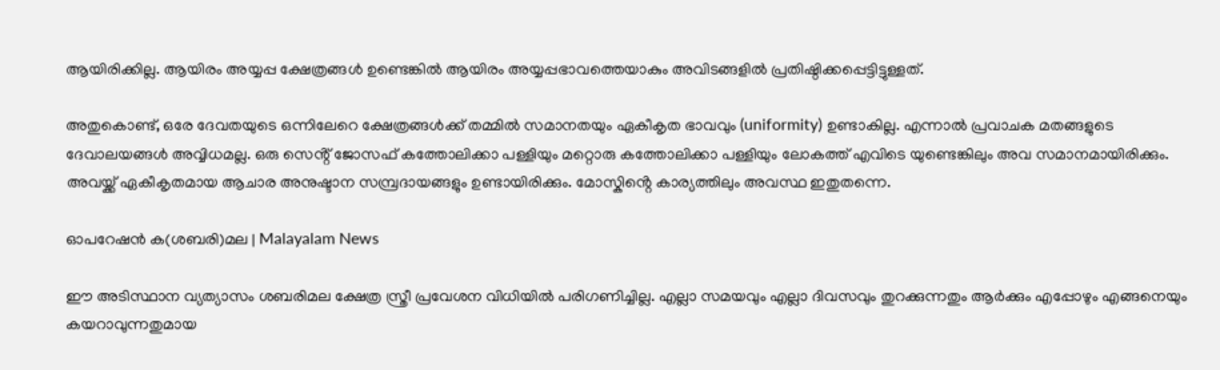ആയിരിക്കില്ല. ആയിരം അയ്യപ്പ ക്ഷേത്രങ്ങൾ ഉണ്ടെങ്കിൽ ആയിരം അയ്യപ്പഭാവത്തെയാകും അവിടങ്ങളിൽ പ്രതിഷ്ഠിക്കപ്പെട്ടിട്ടുള്ളത്.

അതുകൊണ്ട്, ഒരേ ദേവതയുടെ ഒന്നിലേറെ ക്ഷേത്രങ്ങൾക്ക് തമ്മിൽ സമാനതയും ഏകീകൃത ഭാവവും (uniformity) ഉണ്ടാകില്ല. എന്നാൽ പ്രവാചക മതങ്ങളുടെ ദേവാലയങ്ങൾ അവ്വിധമല്ല. ഒരു സെൻ്റ് ജോസഫ് കത്തോലിക്കാ പള്ളിയും മറ്റൊരു കത്തോലിക്കാ പള്ളിയും ലോകത്ത് എവിടെ യുണ്ടെങ്കിലും അവ സമാനമായിരിക്കും. അവയ്ക്ക് ഏകീകൃതമായ ആചാര അനുഷ്ടാന സമ്പ്രദായങ്ങളും ഉണ്ടായിരിക്കും. മോസ്കിൻ്റെ കാര്യത്തിലും അവസ്ഥ ഇതുതന്നെ.

ഓപറേഷൻ ക(ശബരി)മല | Malayalam News

ഈ അടിസ്ഥാന വ്യത്യാസം ശബരിമല ക്ഷേത്ര സ്ത്രീ പ്രവേശന വിധിയിൽ പരിഗണിച്ചില്ല. എല്ലാ സമയവും എല്ലാ ദിവസവും തുറക്കുന്നതും ആർക്കും എപ്പോഴും എങ്ങനെയും കയറാവുന്നതുമായ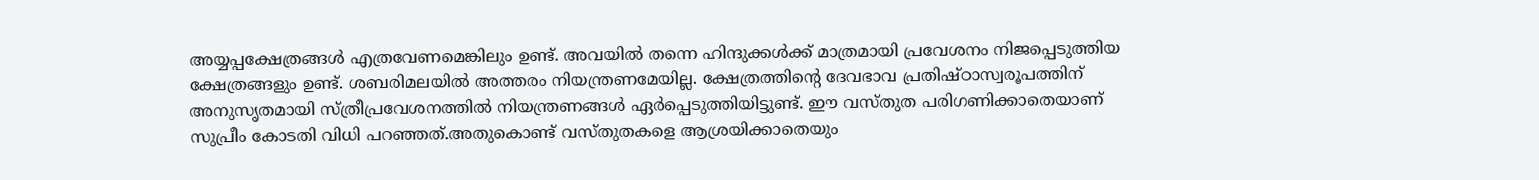അയ്യപ്പക്ഷേത്രങ്ങൾ എത്രവേണമെങ്കിലും ഉണ്ട്. അവയിൽ തന്നെ ഹിന്ദുക്കൾക്ക് മാത്രമായി പ്രവേശനം നിജപ്പെടുത്തിയ ക്ഷേത്രങ്ങളും ഉണ്ട്. ശബരിമലയിൽ അത്തരം നിയന്ത്രണമേയില്ല. ക്ഷേത്രത്തിൻ്റെ ദേവഭാവ പ്രതിഷ്ഠാസ്വരൂപത്തിന് അനുസൃതമായി സ്ത്രീപ്രവേശനത്തിൽ നിയന്ത്രണങ്ങൾ ഏർപ്പെടുത്തിയിട്ടുണ്ട്. ഈ വസ്തുത പരിഗണിക്കാതെയാണ് സുപ്രീം കോടതി വിധി പറഞ്ഞത്.അതുകൊണ്ട് വസ്തുതകളെ ആശ്രയിക്കാതെയും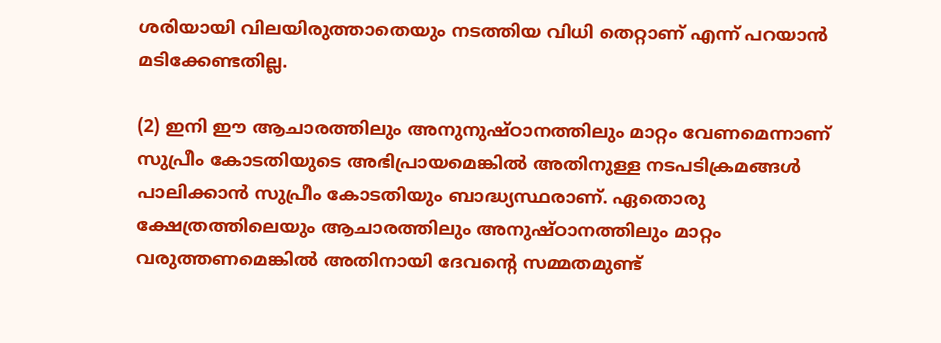ശരിയായി വിലയിരുത്താതെയും നടത്തിയ വിധി തെറ്റാണ് എന്ന് പറയാൻ മടിക്കേണ്ടതില്ല.

(2) ഇനി ഈ ആചാരത്തിലും അനുനുഷ്ഠാനത്തിലും മാറ്റം വേണമെന്നാണ് സുപ്രീം കോടതിയുടെ അഭിപ്രായമെങ്കിൽ അതിനുള്ള നടപടിക്രമങ്ങൾ പാലിക്കാൻ സുപ്രീം കോടതിയും ബാദ്ധ്യസ്ഥരാണ്. ഏതൊരു ക്ഷേത്രത്തിലെയും ആചാരത്തിലും അനുഷ്ഠാനത്തിലും മാറ്റം വരുത്തണമെങ്കിൽ അതിനായി ദേവൻ്റെ സമ്മതമുണ്ട്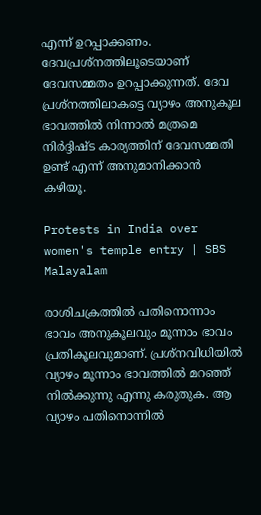എന്ന് ഉറപ്പാക്കണം. ദേവപ്രശ്നത്തിലൂടെയാണ് ദേവസമ്മതം ഉറപ്പാക്കുന്നത്. ദേവ പ്രശ്നത്തിലാകട്ടെ വ്യാഴം അനുകൂല ഭാവത്തിൽ നിന്നാൽ മത്രമെ നിർദ്ദിഷ്ട കാര്യത്തിന് ദേവസമ്മതി ഉണ്ട് എന്ന് അനുമാനിക്കാൻ കഴിയൂ.

Protests in India over women's temple entry | SBS Malayalam

രാശിചക്രത്തിൽ പതിനൊന്നാം ഭാവം അനുകൂലവും മൂന്നാം ഭാവം പ്രതികൂലവുമാണ്. പ്രശ്നവിധിയിൽ വ്യാഴം മൂന്നാം ഭാവത്തിൽ മറഞ്ഞ് നിൽക്കുന്നു എന്നു കരുതുക. ആ വ്യാഴം പതിനൊന്നിൽ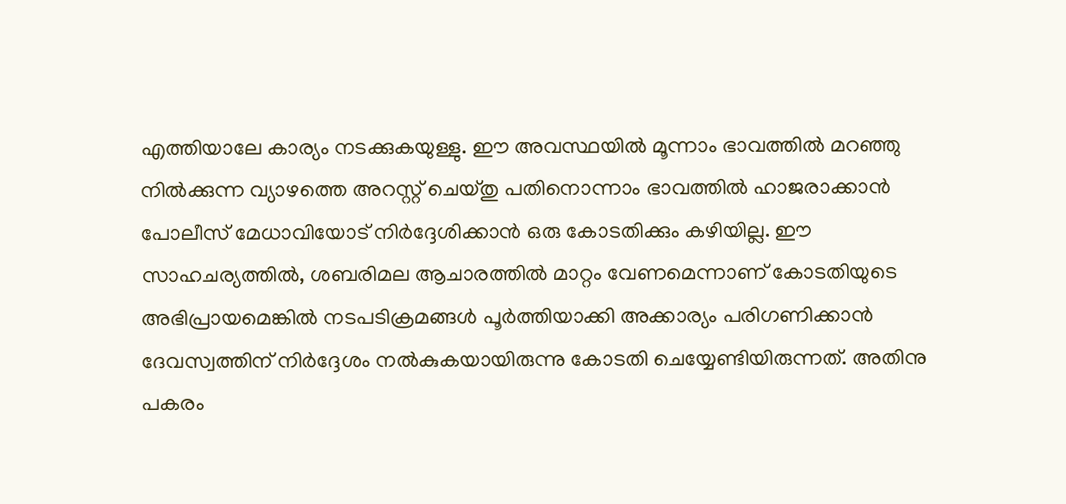എത്തിയാലേ കാര്യം നടക്കുകയുള്ളു. ഈ അവസ്ഥയിൽ മൂന്നാം ഭാവത്തിൽ മറഞ്ഞു നിൽക്കുന്ന വ്യാഴത്തെ അറസ്റ്റ് ചെയ്തു പതിനൊന്നാം ഭാവത്തിൽ ഹാജരാക്കാൻ പോലീസ് മേധാവിയോട് നിർദ്ദേശിക്കാൻ ഒരു കോടതിക്കും കഴിയില്ല. ഈ സാഹചര്യത്തിൽ, ശബരിമല ആചാരത്തിൽ മാറ്റം വേണമെന്നാണ് കോടതിയുടെ അഭിപ്രായമെങ്കിൽ നടപടിക്രമങ്ങൾ പൂർത്തിയാക്കി അക്കാര്യം പരിഗണിക്കാൻ ദേവസ്വത്തിന് നിർദ്ദേശം നൽകുകയായിരുന്നു കോടതി ചെയ്യേണ്ടിയിരുന്നത്. അതിനു പകരം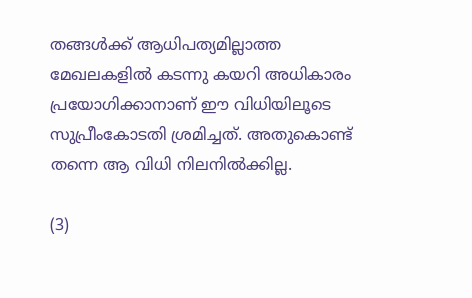തങ്ങൾക്ക് ആധിപത്യമില്ലാത്ത മേഖലകളിൽ കടന്നു കയറി അധികാരം പ്രയോഗിക്കാനാണ് ഈ വിധിയിലൂടെ സുപ്രീംകോടതി ശ്രമിച്ചത്. അതുകൊണ്ട് തന്നെ ആ വിധി നിലനിൽക്കില്ല.

(3)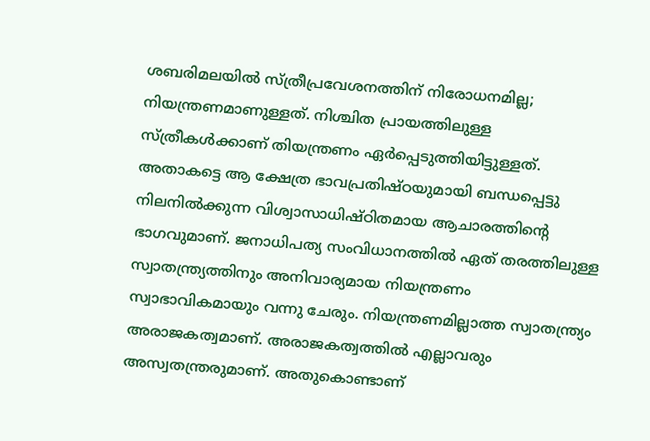ശബരിമലയിൽ സ്ത്രീപ്രവേശനത്തിന് നിരോധനമില്ല; നിയന്ത്രണമാണുള്ളത്. നിശ്ചിത പ്രായത്തിലുള്ള സ്ത്രീകൾക്കാണ് തിയന്ത്രണം ഏർപ്പെടുത്തിയിട്ടുള്ളത്. അതാകട്ടെ ആ ക്ഷേത്ര ഭാവപ്രതിഷ്ഠയുമായി ബന്ധപ്പെട്ടു നിലനിൽക്കുന്ന വിശ്വാസാധിഷ്ഠിതമായ ആചാരത്തിൻ്റെ ഭാഗവുമാണ്. ജനാധിപത്യ സംവിധാനത്തിൽ ഏത് തരത്തിലുള്ള സ്വാതന്ത്ര്യത്തിനും അനിവാര്യമായ നിയന്ത്രണം സ്വാഭാവികമായും വന്നു ചേരും. നിയന്ത്രണമില്ലാത്ത സ്വാതന്ത്ര്യം അരാജകത്വമാണ്. അരാജകത്വത്തിൽ എല്ലാവരും അസ്വതന്ത്രരുമാണ്. അതുകൊണ്ടാണ്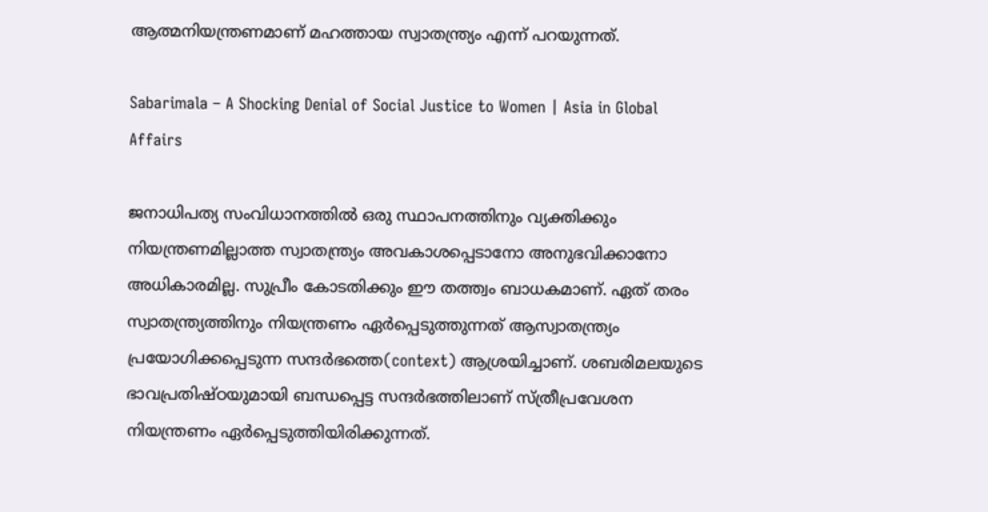ആത്മനിയന്ത്രണമാണ് മഹത്തായ സ്വാതന്ത്ര്യം എന്ന് പറയുന്നത്.

Sabarimala – A Shocking Denial of Social Justice to Women | Asia in Global Affairs

ജനാധിപത്യ സംവിധാനത്തിൽ ഒരു സ്ഥാപനത്തിനും വ്യക്തിക്കും നിയന്ത്രണമില്ലാത്ത സ്വാതന്ത്ര്യം അവകാശപ്പെടാനോ അനുഭവിക്കാനോ അധികാരമില്ല. സുപ്രീം കോടതിക്കും ഈ തത്ത്വം ബാധകമാണ്. ഏത് തരം സ്വാതന്ത്ര്യത്തിനും നിയന്ത്രണം ഏർപ്പെടുത്തുന്നത് ആസ്വാതന്ത്ര്യം പ്രയോഗിക്കപ്പെടുന്ന സന്ദർഭത്തെ(context) ആശ്രയിച്ചാണ്. ശബരിമലയുടെ ഭാവപ്രതിഷ്ഠയുമായി ബന്ധപ്പെട്ട സന്ദർഭത്തിലാണ് സ്ത്രീപ്രവേശന നിയന്ത്രണം ഏർപ്പെടുത്തിയിരിക്കുന്നത്.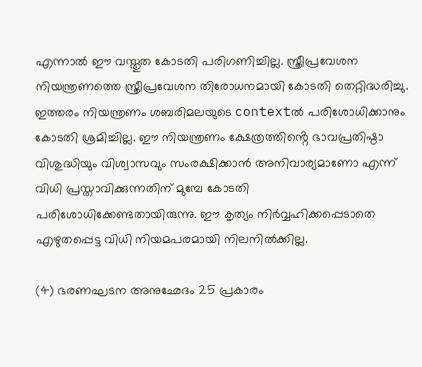എന്നാൽ ഈ വസ്തുത കോടതി പരിഗണിച്ചില്ല. സ്ത്രീപ്രവേശന നിയന്ത്രണത്തെ സ്ത്രീപ്രവേശന തിരോധനമായി കോടതി തെറ്റിദ്ധരിച്ചു. ഇത്തരം നിയന്ത്രണം ശബരിമലയുടെ contextൽ പരിശോധിക്കാനും കോടതി ശ്രമിച്ചില്ല. ഈ നിയന്ത്രണം ക്ഷേത്രത്തിൻ്റെ ഭാവപ്രതിഷ്ഠാ വിശുദ്ധിയും വിശ്വാസവും സംരക്ഷിക്കാൻ അനിവാര്യമാണോ എന്ന് വിധി പ്രസ്താവിക്കുന്നതിന് മുമ്പേ കോടതി പരിശോധിക്കേണ്ടതായിരുന്നു. ഈ കൃത്യം നിർവ്വഹിക്കപ്പെടാതെ എഴുതപ്പെട്ട വിധി നിയമപരമായി നിലനിൽക്കില്ല.

(4) ഭരണഘടന അനുഛേദം 25 പ്രകാരം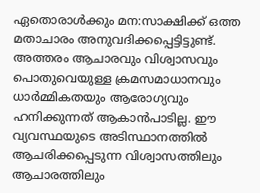ഏതൊരാൾക്കും മന:സാക്ഷിക്ക് ഒത്ത മതാചാരം അനുവദിക്കപ്പെട്ടിട്ടുണ്ട്. അത്തരം ആചാരവും വിശ്വാസവും പൊതുവെയുള്ള ക്രമസമാധാനവും ധാർമ്മികതയും ആരോഗ്യവും ഹനിക്കുന്നത് ആകാൻപാടില്ല. ഈ വ്യവസ്ഥയുടെ അടിസ്ഥാനത്തിൽ ആചരിക്കപ്പെടുന്ന വിശ്വാസത്തിലും ആചാരത്തിലും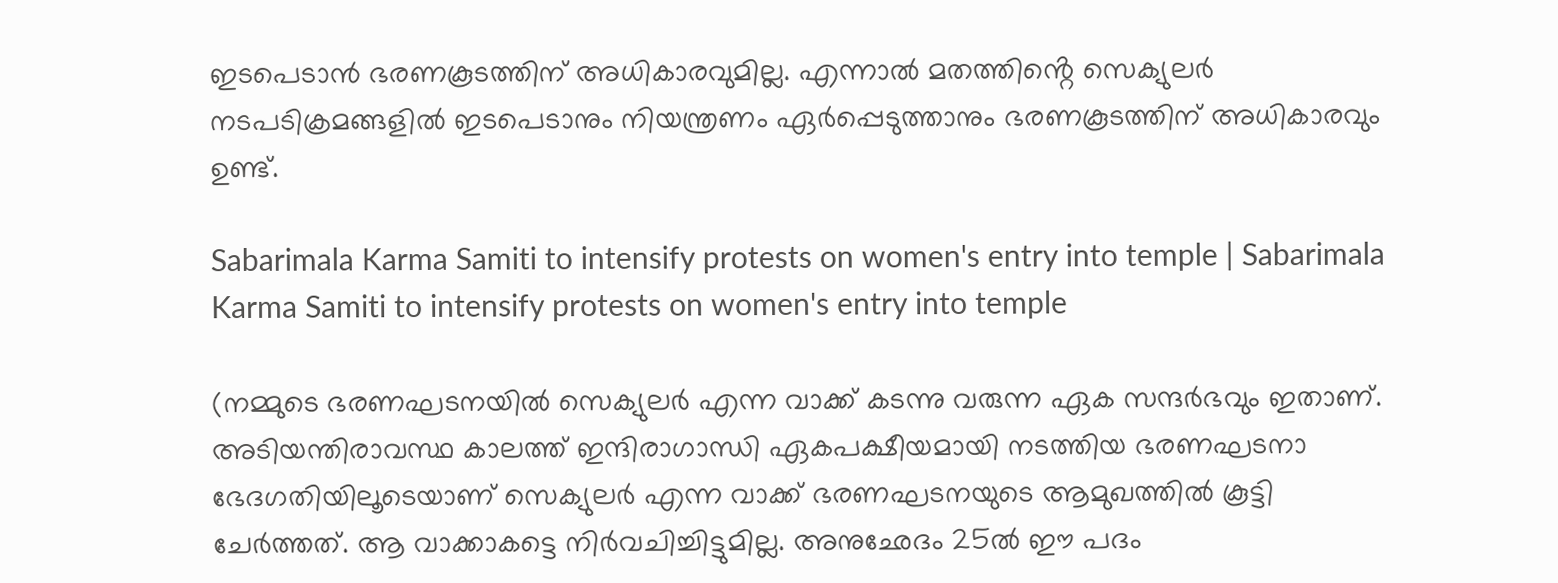ഇടപെടാൻ ഭരണകൂടത്തിന് അധികാരവുമില്ല. എന്നാൽ മതത്തിൻ്റെ സെക്യുലർ നടപടിക്രമങ്ങളിൽ ഇടപെടാനും നിയന്ത്രണം ഏർപ്പെടുത്താനും ഭരണകൂടത്തിന് അധികാരവും ഉണ്ട്.

Sabarimala Karma Samiti to intensify protests on women's entry into temple | Sabarimala Karma Samiti to intensify protests on women's entry into temple

(നമ്മുടെ ഭരണഘടനയിൽ സെക്യുലർ എന്ന വാക്ക് കടന്നു വരുന്ന ഏക സന്ദർഭവും ഇതാണ്. അടിയന്തിരാവസ്ഥ കാലത്ത് ഇന്ദിരാഗാന്ധി ഏകപക്ഷീയമായി നടത്തിയ ഭരണഘടനാ ഭേദഗതിയിലൂടെയാണ് സെക്യുലർ എന്ന വാക്ക് ഭരണഘടനയുടെ ആമുഖത്തിൽ കൂട്ടി ചേർത്തത്. ആ വാക്കാകട്ടെ നിർവചിച്ചിട്ടുമില്ല. അനുഛേദം 25ൽ ഈ പദം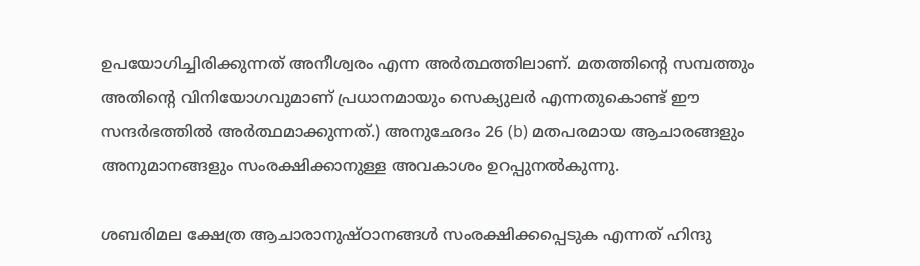ഉപയോഗിച്ചിരിക്കുന്നത് അനീശ്വരം എന്ന അർത്ഥത്തിലാണ്. മതത്തിൻ്റെ സമ്പത്തും അതിൻ്റെ വിനിയോഗവുമാണ് പ്രധാനമായും സെക്യുലർ എന്നതുകൊണ്ട് ഈ സന്ദർഭത്തിൽ അർത്ഥമാക്കുന്നത്.) അനുഛേദം 26 (b) മതപരമായ ആചാരങ്ങളും അനുമാനങ്ങളും സംരക്ഷിക്കാനുള്ള അവകാശം ഉറപ്പുനൽകുന്നു.

ശബരിമല ക്ഷേത്ര ആചാരാനുഷ്ഠാനങ്ങൾ സംരക്ഷിക്കപ്പെടുക എന്നത് ഹിന്ദു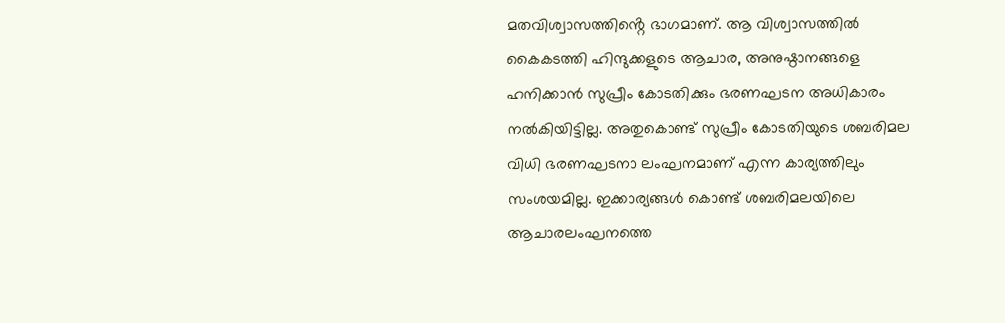മതവിശ്വാസത്തിൻ്റെ ഭാഗമാണ്. ആ വിശ്വാസത്തിൽ കൈകടത്തി ഹിന്ദുക്കളുടെ ആചാര, അനുഷ്ഠാനങ്ങളെ ഹനിക്കാൻ സുപ്രീം കോടതിക്കും ഭരണഘടന അധികാരം നൽകിയിട്ടില്ല. അതുകൊണ്ട് സുപ്രീം കോടതിയുടെ ശബരിമല വിധി ഭരണഘടനാ ലംഘനമാണ് എന്ന കാര്യത്തിലും സംശയമില്ല. ഇക്കാര്യങ്ങൾ കൊണ്ട് ശബരിമലയിലെ ആചാരലംഘനത്തെ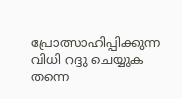പ്രോത്സാഹിപ്പിക്കുന്ന വിധി റദ്ദു ചെയ്യുക തന്നെ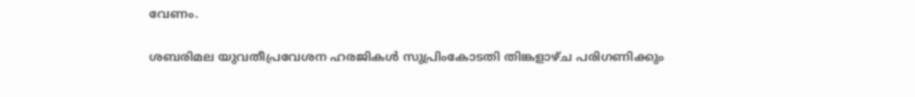വേണം.

ശബരിമല യുവതീപ്രവേശന ഹരജികള്‍ സുപ്രിംകോടതി തിങ്കളാഴ്ച പരിഗണിക്കും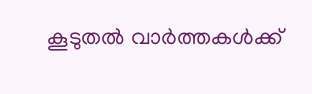കൂടുതൽ വാർത്തകൾക്ക്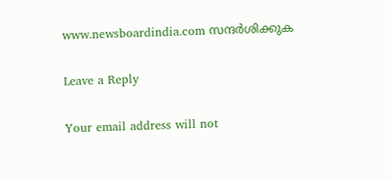www.newsboardindia.com സന്ദർശിക്കുക

Leave a Reply

Your email address will not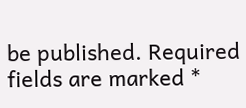be published. Required fields are marked *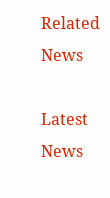Related News

Latest News